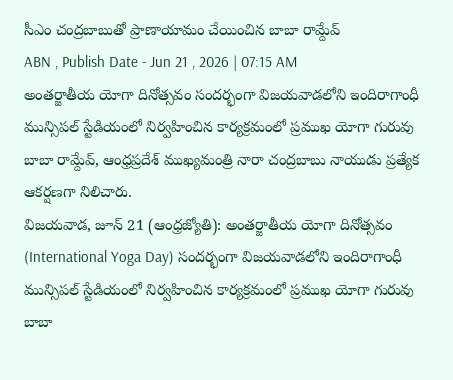సీఎం చంద్రబాబుతో ప్రాణాయామం చేయించిన బాబా రామ్దేవ్
ABN , Publish Date - Jun 21 , 2026 | 07:15 AM
అంతర్జాతీయ యోగా దినోత్సవం సందర్భంగా విజయవాడలోని ఇందిరాగాంధీ మున్సిపల్ స్టేడియంలో నిర్వహించిన కార్యక్రమంలో ప్రముఖ యోగా గురువు బాబా రామ్దేవ్, ఆంధ్రప్రదేశ్ ముఖ్యమంత్రి నారా చంద్రబాబు నాయుడు ప్రత్యేక ఆకర్షణగా నిలిచారు.
విజయవాడ, జూన్ 21 (ఆంధ్రజ్యోతి): అంతర్జాతీయ యోగా దినోత్సవం (International Yoga Day) సందర్భంగా విజయవాడలోని ఇందిరాగాంధీ మున్సిపల్ స్టేడియంలో నిర్వహించిన కార్యక్రమంలో ప్రముఖ యోగా గురువు బాబా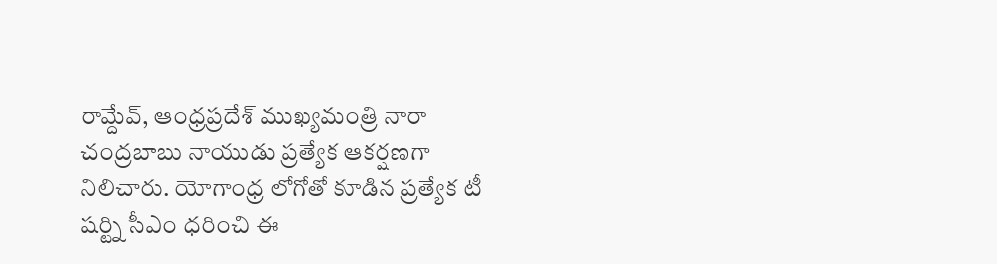రామ్దేవ్, ఆంధ్రప్రదేశ్ ముఖ్యమంత్రి నారా చంద్రబాబు నాయుడు ప్రత్యేక ఆకర్షణగా నిలిచారు. యోగాంధ్ర లోగోతో కూడిన ప్రత్యేక టీ షర్ట్ని సీఎం ధరించి ఈ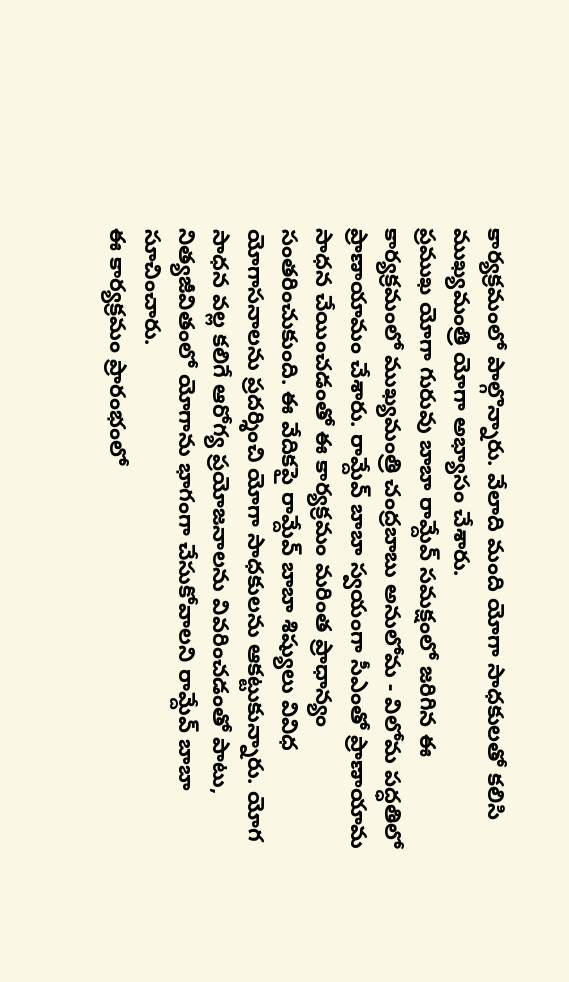కార్యక్రమంలో పాల్గొన్నారు. వేలాది మంది యోగా సాధకులతో కలిసి ముఖ్యమంత్రి యోగా అభ్యాసం చేశారు.
ప్రముఖ యోగా గురువు బాబా రామ్దేవ్ సమక్షంలో జరిగిన ఈ కార్యక్రమంలో ముఖ్యమంత్రి చంద్రబాబు అనులోమ - విలోమ పద్ధతిలో ప్రాణాయామం చేశారు. రామ్దేవ్ బాబా స్వయంగా సీఎంతో ప్రాణాయామ సాధన చేయించడంతో ఈ కార్యక్రమం మరింత ప్రాధాన్యం సంతరించుకుంది. ఈ వేదికపై రామ్దేవ్ బాబా శిష్యులు వివిధ యోగాసనాలను ప్రదర్శించి యోగా సాధకులను ఆకట్టుకున్నారు. యోగ సాధన వల్ల కలిగే ఆరోగ్య ప్రయోజనాలను వివరించడంతో పాటు, నిత్యజీవితంలో యోగాను భాగంగా చేసుకోవాలని రామ్దేవ్ బాబా సూచించారు.
ఈ కార్యక్రమం ప్రారంభంలో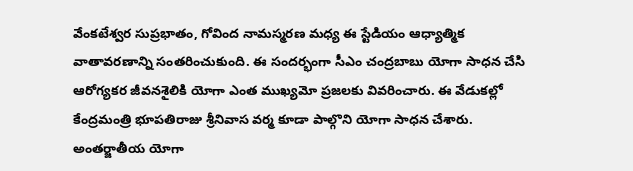వేంకటేశ్వర సుప్రభాతం, గోవింద నామస్మరణ మధ్య ఈ స్టేడియం ఆధ్యాత్మిక వాతావరణాన్ని సంతరించుకుంది. ఈ సందర్భంగా సీఎం చంద్రబాబు యోగా సాధన చేసి ఆరోగ్యకర జీవనశైలికి యోగా ఎంత ముఖ్యమో ప్రజలకు వివరించారు. ఈ వేడుకల్లో కేంద్రమంత్రి భూపతిరాజు శ్రీనివాస వర్మ కూడా పాల్గొని యోగా సాధన చేశారు. అంతర్జాతీయ యోగా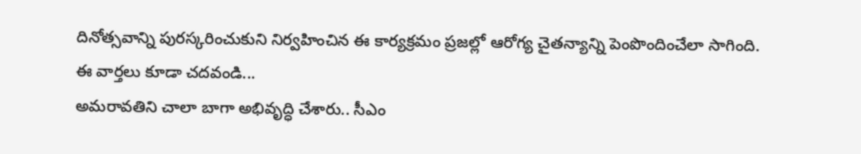దినోత్సవాన్ని పురస్కరించుకుని నిర్వహించిన ఈ కార్యక్రమం ప్రజల్లో ఆరోగ్య చైతన్యాన్ని పెంపొందించేలా సాగింది.
ఈ వార్తలు కూడా చదవండి...
అమరావతిని చాలా బాగా అభివృద్ధి చేశారు.. సీఎం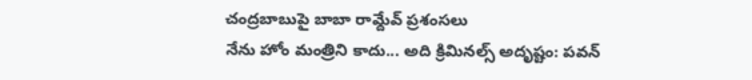చంద్రబాబుపై బాబా రామ్దేవ్ ప్రశంసలు
నేను హోం మంత్రిని కాదు... అది క్రిమినల్స్ అదృష్టం: పవన్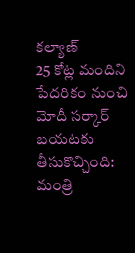కల్యాణ్
25 కోట్ల మందిని పేదరికం నుంచి మోదీ సర్కార్ బయటకు తీసుకొచ్చింది: మంత్రి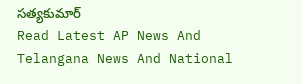సత్యకుమార్
Read Latest AP News And Telangana News And National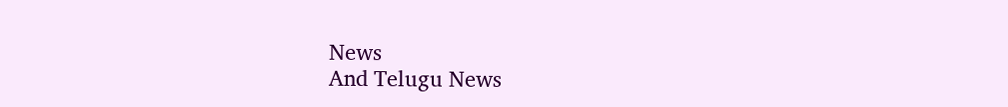News
And Telugu News